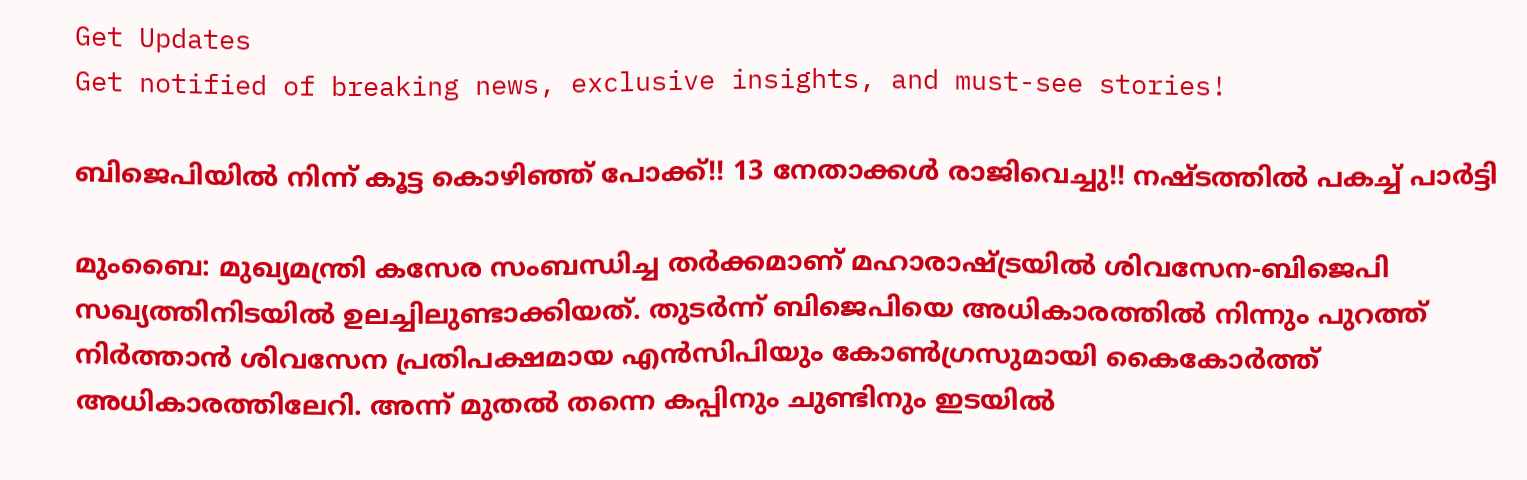Get Updates
Get notified of breaking news, exclusive insights, and must-see stories!

ബിജെപിയില്‍ നിന്ന് കൂട്ട കൊഴിഞ്ഞ് പോക്ക്!! 13 നേതാക്കള്‍ രാജിവെച്ചു!! നഷ്ടത്തില്‍ പകച്ച് പാര്‍ട്ടി

മുംബൈ: മുഖ്യമന്ത്രി കസേര സംബന്ധിച്ച തര്‍ക്കമാണ് മഹാരാഷ്ട്രയില്‍ ശിവസേന-ബിജെപി സഖ്യത്തിനിടയില്‍ ഉലച്ചിലുണ്ടാക്കിയത്. തുടര്‍ന്ന് ബിജെപിയെ അധികാരത്തില്‍ നിന്നും പുറത്ത് നിര്‍ത്താന്‍ ശിവസേന പ്രതിപക്ഷമായ എന്‍സിപിയും കോണ്‍ഗ്രസുമായി കൈകോര്‍ത്ത് അധികാരത്തിലേറി. അന്ന് മുതല്‍ തന്നെ കപ്പിനും ചുണ്ടിനും ഇടയില്‍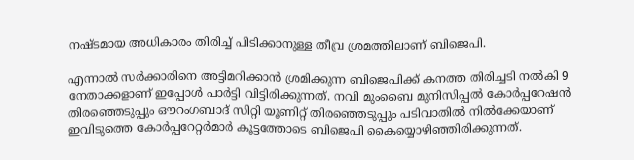നഷ്ടമായ അധികാരം തിരിച്ച് പിടിക്കാനുള്ള തീവ്ര ശ്രമത്തിലാണ് ബിജെപി.

എന്നാല്‍ സര്‍ക്കാരിനെ അട്ടിമറിക്കാന്‍ ശ്രമിക്കുന്ന ബിജെപിക്ക് കനത്ത തിരിച്ചടി നല്‍കി 9 നേതാക്കളാണ് ഇപ്പോള്‍ പാര്‍ട്ടി വിട്ടിരിക്കുന്നത്. നവി മുംബൈ മുനിസിപ്പല്‍ കോര്‍പ്പറേഷന്‍ തിരഞ്ഞെടുപ്പും ഔറംഗബാദ് സിറ്റി യൂണിറ്റ് തിരഞ്ഞെടുപ്പും പടിവാതില്‍ നില്‍ക്കേയാണ് ഇവിടുത്തെ കോര്‍പ്പറേറ്റര്‍മാര്‍ കൂട്ടത്തോടെ ബിജെപി കൈയ്യൊഴിഞ്ഞിരിക്കുന്നത്.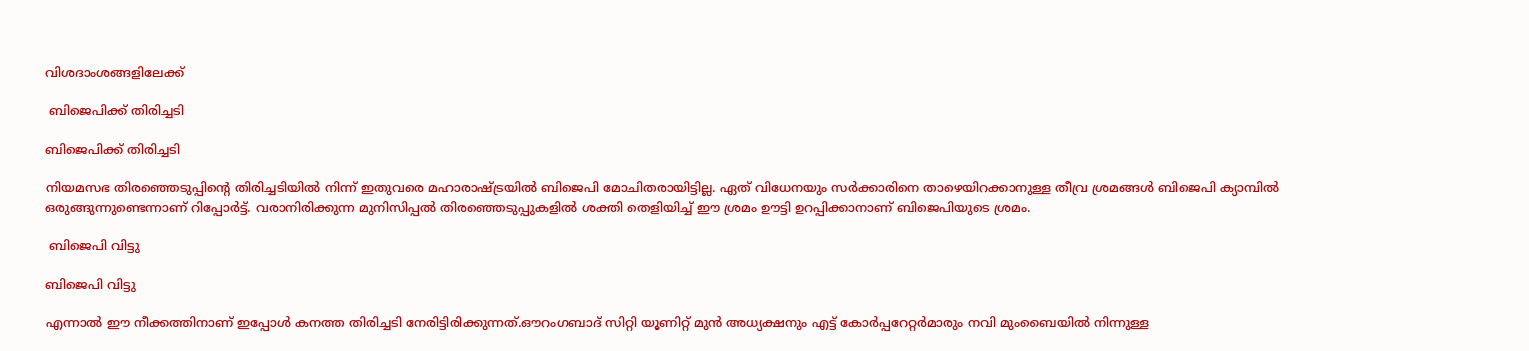വിശദാംശങ്ങളിലേക്ക്

 ബിജെപിക്ക് തിരിച്ചടി

ബിജെപിക്ക് തിരിച്ചടി

നിയമസഭ തിരഞ്ഞെടുപ്പിന്‍റെ തിരിച്ചടിയില്‍ നിന്ന് ഇതുവരെ മഹാരാഷ്ട്രയില്‍ ബിജെപി മോചിതരായിട്ടില്ല. ഏത് വിധേനയും സര്‍ക്കാരിനെ താഴെയിറക്കാനുള്ള തീവ്ര ശ്രമങ്ങള്‍ ബിജെപി ക്യാമ്പില്‍ ഒരുങ്ങുന്നുണ്ടെന്നാണ് റിപ്പോര്‍ട്ട്. വരാനിരിക്കുന്ന മുനിസിപ്പല്‍ തിരഞ്ഞെടുപ്പുകളില്‍ ശക്തി തെളിയിച്ച് ഈ ശ്രമം ഊട്ടി ഉറപ്പിക്കാനാണ് ബിജെപിയുടെ ശ്രമം.

 ബിജെപി വിട്ടു

ബിജെപി വിട്ടു

എന്നാല്‍ ഈ നീക്കത്തിനാണ് ഇപ്പോള്‍ കനത്ത തിരിച്ചടി നേരിട്ടിരിക്കുന്നത്.ഔറംഗബാദ് സിറ്റി യൂണിറ്റ് മുന്‍ അധ്യക്ഷനും എട്ട് കോര്‍പ്പറേറ്റര്‍മാരും നവി മുംബൈയില്‍ നിന്നുള്ള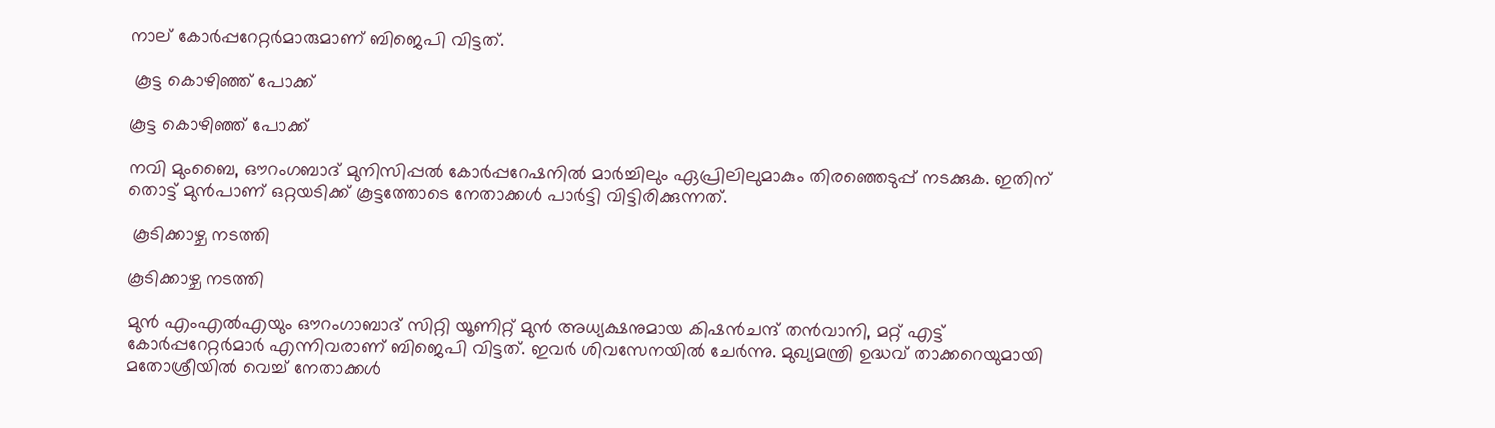നാല് കോര്‍പ്പറേറ്റര്‍മാരുമാണ് ബിജെപി വിട്ടത്.

 കൂട്ട കൊഴിഞ്ഞ് പോക്ക്

കൂട്ട കൊഴിഞ്ഞ് പോക്ക്

നവി മുംബൈ, ഔറംഗബാദ് മുനിസിപ്പല്‍ കോര്‍പ്പറേഷനില്‍ മാര്‍ച്ചിലും ഏപ്രിലിലുമാകും തിരഞ്ഞെടുപ്പ് നടക്കുക. ഇതിന് തൊട്ട് മുന്‍പാണ് ഒറ്റയടിക്ക് കൂട്ടത്തോടെ നേതാക്കള്‍ പാര്‍ട്ടി വിട്ടിരിക്കുന്നത്.

 കൂടിക്കാഴ്ച നടത്തി

കൂടിക്കാഴ്ച നടത്തി

മുന്‍ എംഎല്‍എയും ഔറംഗാബാദ് സിറ്റി യൂണിറ്റ് മുന്‍ അധ്യക്ഷനുമായ കിഷന്‍ചന്ദ് തന്‍വാനി, മറ്റ് എട്ട് കോര്‍പ്പറേറ്റര്‍മാര്‍ എന്നിവരാണ് ബിജെപി വിട്ടത്. ഇവര്‍ ശിവസേനയില്‍ ചേര്‍ന്നു. മുഖ്യമന്ത്രി ഉദ്ധവ് താക്കറെയുമായി മതോശ്രീയില്‍ വെച്ച് നേതാക്കള്‍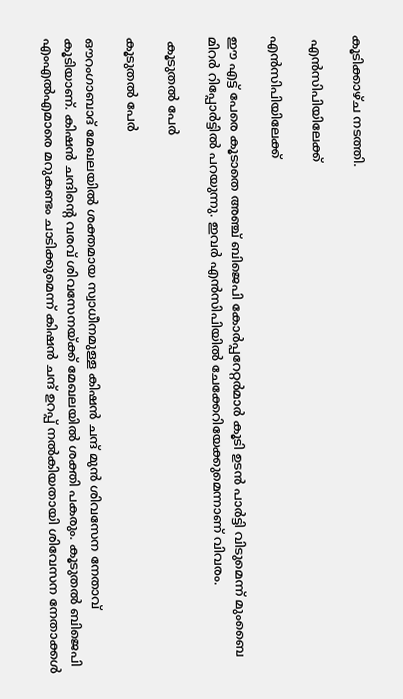കൂടിക്കാഴ്ച നടത്തി.

 എന്‍സിപിയിലേക്ക്

എന്‍സിപിയിലേക്ക്

ഈ എട്ട് പേരെ കൂടാതെ അഞ്ച് ബിജെപി കോര്‍പ്പറേറ്റര്‍മാര്‍ കൂടി ഉടന്‍ പാര്‍ട്ടി വിടുമെന്ന് മുംബൈ മിറര്‍ റിപ്പോര്‍ട്ടില്‍ പറയുന്നു. ഇവര്‍ എന്‍സിപിയില്‍ ചേക്കേറിയേക്കുമെന്നാണ് വിവരം.

 കൂടുതല്‍ പേര്‍

കൂടുതല്‍ പേര്‍

ഔറംഗാബാദ് മേഖലയില്‍ ശക്തമായ സ്വാധീനമുള്ള കിഷന്‍ ചന്ദ് മുന്‍ ശിവസേന നേതാവ് കൂടിയാണ്. കിഷന്‍ ചന്ദിന്‍റെ വരവ് ശിവസേനയ്ക്ക് മേഖലയില്‍ ശക്തി പകരും. കൂടുതല്‍ ബിജെപി എംഎല്‍എമാരെ മറുകണ്ടം ചാടിക്കുമെന്ന് കിഷന്‍ ചന്ദ് ഉറപ്പ് നല്‍കിയതായി ശിവേസന നേതാക്കള്‍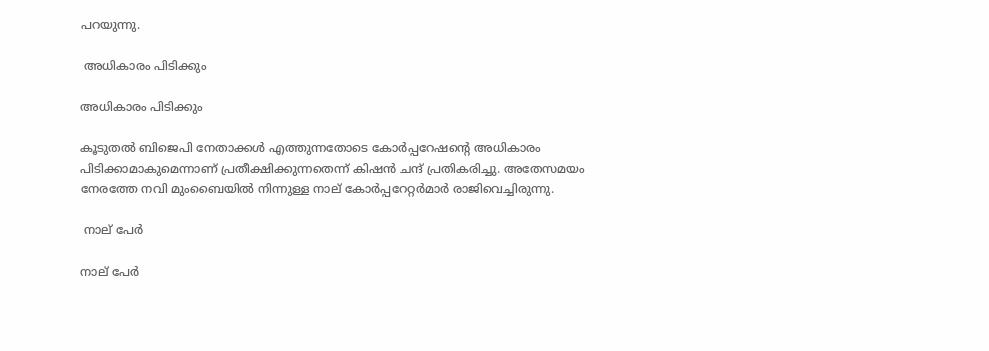പറയുന്നു.

 അധികാരം പിടിക്കും

അധികാരം പിടിക്കും

കൂടുതല്‍ ബിജെപി നേതാക്കള്‍ എത്തുന്നതോടെ കോര്‍പ്പറേഷന്‍റെ അധികാരം പിടിക്കാമാകുമെന്നാണ് പ്രതീക്ഷിക്കുന്നതെന്ന് കിഷന്‍ ചന്ദ് പ്രതികരിച്ചു. അതേസമയം നേരത്തേ നവി മുംബൈയില്‍ നിന്നുള്ള നാല് കോര്‍പ്പറേറ്റര്‍മാര്‍ രാജിവെച്ചിരുന്നു.

 നാല് പേര്‍

നാല് പേര്‍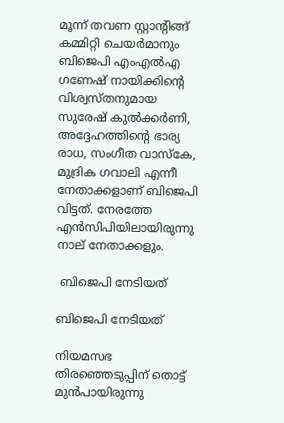മൂന്ന് തവണ സ്റ്റാന്‍റിങ്ങ് കമ്മിറ്റി ചെയര്‍മാനും ബിജെപി എംഎല്‍എ ഗണേഷ് നായിക്കിന്‍റെ വിശ്വസ്തനുമായ സുരേഷ് കുല്‍ക്കര്‍ണി, അദ്ദേഹത്തിന്‍റെ ഭാര്യ രാധ, സംഗീത വാസ്കേ, മുദ്രിക ഗവാലി എന്നീ നേതാക്കളാണ് ബിജെപി വിട്ടത്. നേരത്തേ എന്‍സിപിയിലായിരുന്നു നാല് നേതാക്കളും.

 ബിജെപി നേടിയത്

ബിജെപി നേടിയത്

നിയമസഭ തിരഞ്ഞെടുപ്പിന് തൊട്ട് മുന്‍പായിരുന്നു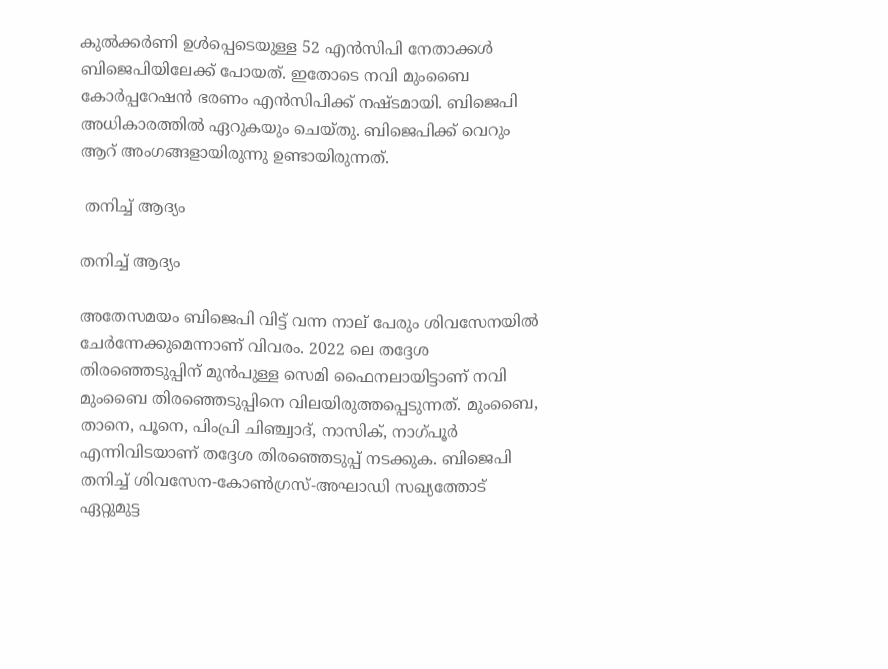കുല്‍ക്കര്‍ണി ഉള്‍പ്പെടെയുള്ള 52 എന്‍സിപി നേതാക്കള്‍ ബിജെപിയിലേക്ക് പോയത്. ഇതോടെ നവി മുംബൈ കോര്‍പ്പറേഷന്‍ ഭരണം എന്‍സിപിക്ക് നഷ്ടമായി. ബിജെപി അധികാരത്തില്‍ ഏറുകയും ചെയ്തു. ബിജെപിക്ക് വെറും ആറ് അംഗങ്ങളായിരുന്നു ഉണ്ടായിരുന്നത്.

 തനിച്ച് ആദ്യം

തനിച്ച് ആദ്യം

അതേസമയം ബിജെപി വിട്ട് വന്ന നാല് പേരും ശിവസേനയില്‍ ചേര്‍ന്നേക്കുമെന്നാണ് വിവരം. 2022 ലെ തദ്ദേശ തിരഞ്ഞെടുപ്പിന് മുന്‍പുള്ള സെമി ഫൈനലായിട്ടാണ് നവി മുംബൈ തിരഞ്ഞെടുപ്പിനെ വിലയിരുത്തപ്പെടുന്നത്. മുംബൈ, താനെ, പൂനെ, പിംപ്രി ചിഞ്ച്വാദ്, നാസിക്, നാഗ്പൂര്‍ എന്നിവിടയാണ് തദ്ദേശ തിരഞ്ഞെടുപ്പ് നടക്കുക. ബിജെപി തനിച്ച് ശിവസേന-കോണ്‍ഗ്രസ്-അഘാഡി സഖ്യത്തോട് ഏറ്റുമുട്ട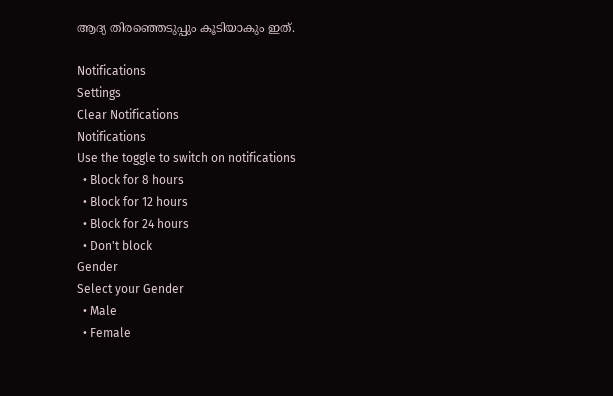ആദ്യ തിരഞ്ഞെടുപ്പും കൂടിയാകും ഇത്.

Notifications
Settings
Clear Notifications
Notifications
Use the toggle to switch on notifications
  • Block for 8 hours
  • Block for 12 hours
  • Block for 24 hours
  • Don't block
Gender
Select your Gender
  • Male
  • Female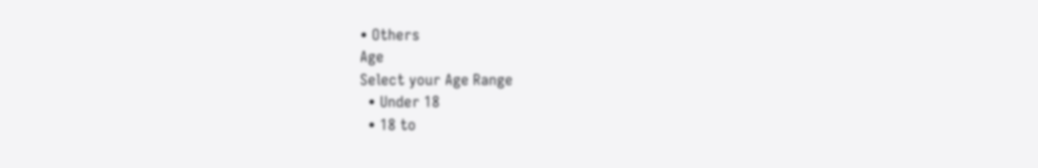• Others
Age
Select your Age Range
  • Under 18
  • 18 to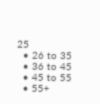25
  • 26 to 35
  • 36 to 45
  • 45 to 55
  • 55+